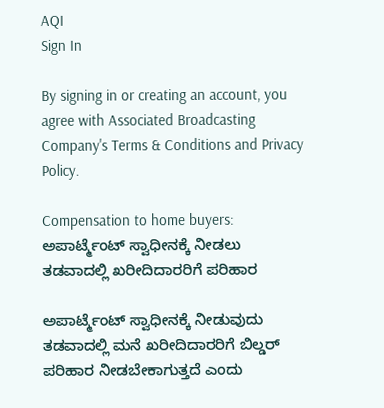AQI
Sign In

By signing in or creating an account, you agree with Associated Broadcasting Company's Terms & Conditions and Privacy Policy.

Compensation to home buyers: ಅಪಾರ್ಟ್ಮೆಂಟ್ ಸ್ವಾಧೀನಕ್ಕೆ ನೀಡಲು ತಡವಾದಲ್ಲಿ ಖರೀದಿದಾರರಿಗೆ ಪರಿಹಾರ

ಅಪಾರ್ಟ್ಮೆಂಟ್ ಸ್ವಾಧೀನಕ್ಕೆ ನೀಡುವುದು ತಡವಾದಲ್ಲಿ ಮನೆ ಖರೀದಿದಾರರಿಗೆ ಬಿಲ್ಡರ್ ಪರಿಹಾರ ನೀಡಬೇಕಾಗುತ್ತದೆ ಎಂದು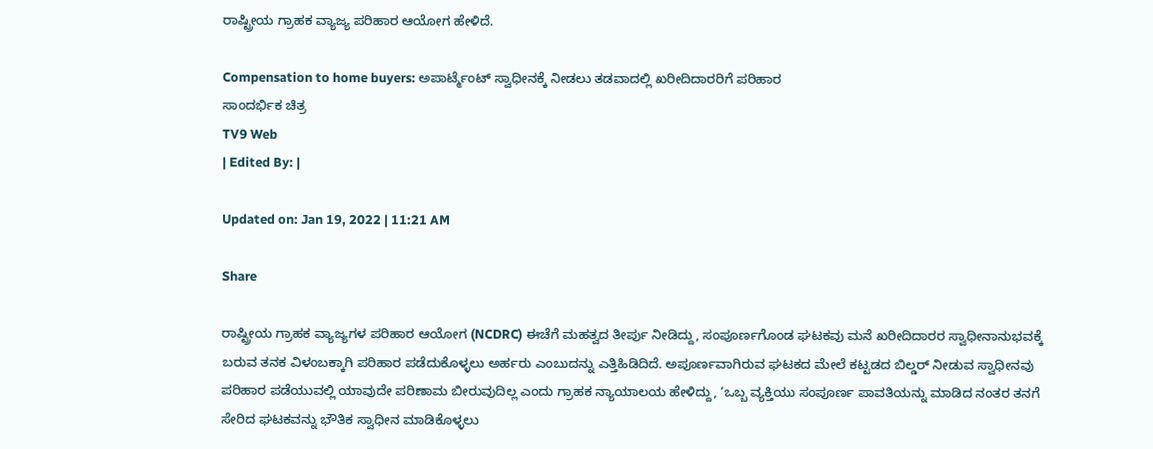ರಾಷ್ಟ್ರೀಯ ಗ್ರಾಹಕ ವ್ಯಾಜ್ಯ ಪರಿಹಾರ ಆಯೋಗ ಹೇಳಿದೆ.

Compensation to home buyers: ಅಪಾರ್ಟ್ಮೆಂಟ್ ಸ್ವಾಧೀನಕ್ಕೆ ನೀಡಲು ತಡವಾದಲ್ಲಿ ಖರೀದಿದಾರರಿಗೆ ಪರಿಹಾರ
ಸಾಂದರ್ಭಿಕ ಚಿತ್ರ
TV9 Web
| Edited By: |

Updated on: Jan 19, 2022 | 11:21 AM

Share

ರಾಷ್ಟ್ರೀಯ ಗ್ರಾಹಕ ವ್ಯಾಜ್ಯಗಳ ಪರಿಹಾರ ಆಯೋಗ (NCDRC) ಈಚೆಗೆ ಮಹತ್ವದ ತೀರ್ಪು ನೀಡಿದ್ದು, ಸಂಪೂರ್ಣಗೊಂಡ ಘಟಕವು ಮನೆ ಖರೀದಿದಾರರ ಸ್ವಾಧೀನಾನುಭವಕ್ಕೆ ಬರುವ ತನಕ ವಿಳಂಬಕ್ಕಾಗಿ ಪರಿಹಾರ ಪಡೆದುಕೊಳ್ಳಲು ಅರ್ಹರು ಎಂಬುದನ್ನು ಎತ್ತಿಹಿಡಿದಿದೆ. ಅಪೂರ್ಣವಾಗಿರುವ ಘಟಕದ ಮೇಲೆ ಕಟ್ಟಡದ ಬಿಲ್ಡರ್ ನೀಡುವ ಸ್ವಾಧೀನವು ಪರಿಹಾರ ಪಡೆಯುವಲ್ಲಿ ಯಾವುದೇ ಪರಿಣಾಮ ಬೀರುವುದಿಲ್ಲ ಎಂದು ಗ್ರಾಹಕ ನ್ಯಾಯಾಲಯ ಹೇಳಿದ್ದು, ‘ಒಬ್ಬ ವ್ಯಕ್ತಿಯು ಸಂಪೂರ್ಣ ಪಾವತಿಯನ್ನು ಮಾಡಿದ ನಂತರ ತನಗೆ ಸೇರಿದ ಘಟಕವನ್ನು ಭೌತಿಕ ಸ್ವಾಧೀನ ಮಾಡಿಕೊಳ್ಳಲು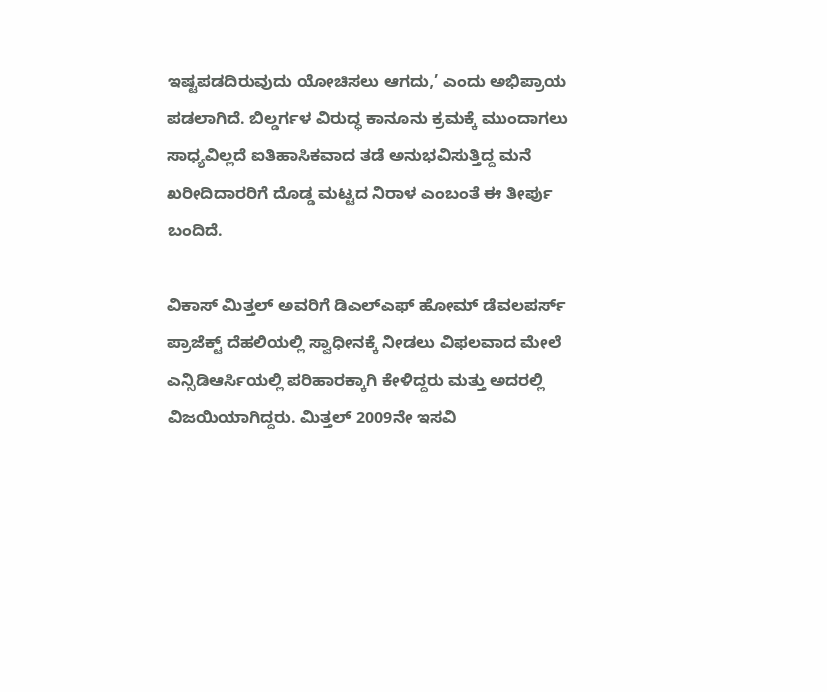ಇಷ್ಟಪಡದಿರುವುದು ಯೋಚಿಸಲು ಆಗದು,’ ಎಂದು ಅಭಿಪ್ರಾಯ ಪಡಲಾಗಿದೆ. ಬಿಲ್ಡರ್ಗಳ ವಿರುದ್ಧ ಕಾನೂನು ಕ್ರಮಕ್ಕೆ ಮುಂದಾಗಲು ಸಾಧ್ಯವಿಲ್ಲದೆ ಐತಿಹಾಸಿಕವಾದ ತಡೆ ಅನುಭವಿಸುತ್ತಿದ್ದ ಮನೆ ಖರೀದಿದಾರರಿಗೆ ದೊಡ್ಡ ಮಟ್ಟದ ನಿರಾಳ ಎಂಬಂತೆ ಈ ತೀರ್ಪು ಬಂದಿದೆ.

ವಿಕಾಸ್ ಮಿತ್ತಲ್ ಅವರಿಗೆ ಡಿಎಲ್ಎಫ್ ಹೋಮ್ ಡೆವಲಪರ್ಸ್ ಪ್ರಾಜೆಕ್ಟ್ ದೆಹಲಿಯಲ್ಲಿ ಸ್ವಾಧೀನಕ್ಕೆ ನೀಡಲು ವಿಫಲವಾದ ಮೇಲೆ ಎನ್ಸಿಡಿಆರ್ಸಿಯಲ್ಲಿ ಪರಿಹಾರಕ್ಕಾಗಿ ಕೇಳಿದ್ದರು ಮತ್ತು ಅದರಲ್ಲಿ ವಿಜಯಿಯಾಗಿದ್ದರು. ಮಿತ್ತಲ್ 2009ನೇ ಇಸವಿ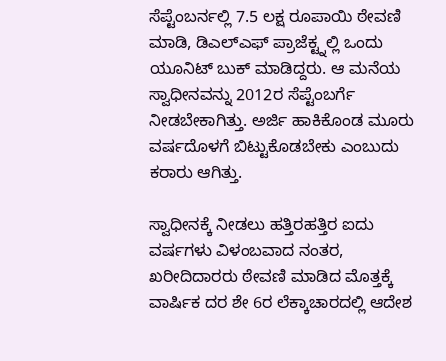ಸೆಪ್ಟೆಂಬರ್ನಲ್ಲಿ 7.5 ಲಕ್ಷ ರೂಪಾಯಿ ಠೇವಣಿ ಮಾಡಿ, ಡಿಎಲ್ಎಫ್ ಪ್ರಾಜೆಕ್ಟ್ನಲ್ಲಿ ಒಂದು ಯೂನಿಟ್ ಬುಕ್ ಮಾಡಿದ್ದರು. ಆ ಮನೆಯ ಸ್ವಾಧೀನವನ್ನು 2012ರ ಸೆಪ್ಟೆಂಬರ್ಗೆ ನೀಡಬೇಕಾಗಿತ್ತು. ಅರ್ಜಿ ಹಾಕಿಕೊಂಡ ಮೂರು ವರ್ಷದೊಳಗೆ ಬಿಟ್ಟುಕೊಡಬೇಕು ಎಂಬುದು ಕರಾರು ಆಗಿತ್ತು.

ಸ್ವಾಧೀನಕ್ಕೆ ನೀಡಲು ಹತ್ತಿರಹತ್ತಿರ ಐದು ವರ್ಷಗಳು ವಿಳಂಬವಾದ ನಂತರ, ಖರೀದಿದಾರರು ಠೇವಣಿ ಮಾಡಿದ ಮೊತ್ತಕ್ಕೆ ವಾರ್ಷಿಕ ದರ ಶೇ 6ರ ಲೆಕ್ಕಾಚಾರದಲ್ಲಿ ಆದೇಶ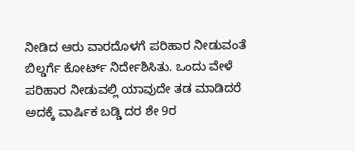ನೀಡಿದ ಆರು ವಾರದೊಳಗೆ ಪರಿಹಾರ ನೀಡುವಂತೆ ಬಿಲ್ಡರ್ಗೆ ಕೋರ್ಟ್ ನಿರ್ದೇಶಿಸಿತು. ಒಂದು ವೇಳೆ ಪರಿಹಾರ ನೀಡುವಲ್ಲಿ ಯಾವುದೇ ತಡ ಮಾಡಿದರೆ ಅದಕ್ಕೆ ವಾರ್ಷಿಕ ಬಡ್ಡಿ ದರ ಶೇ 9ರ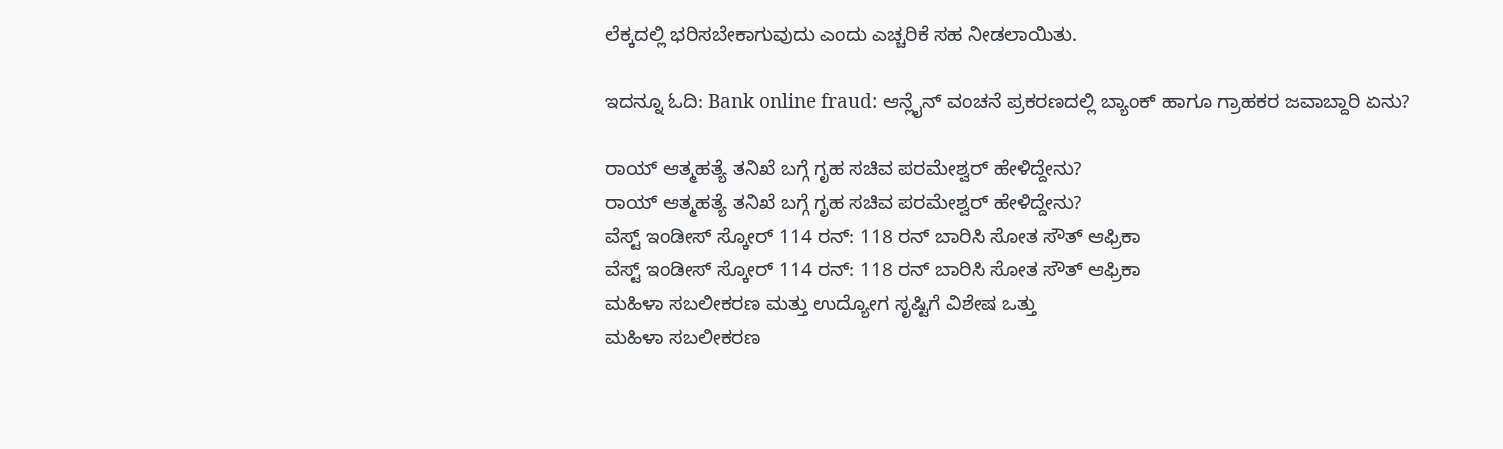ಲೆಕ್ಕದಲ್ಲಿ ಭರಿಸಬೇಕಾಗುವುದು ಎಂದು ಎಚ್ಚರಿಕೆ ಸಹ ನೀಡಲಾಯಿತು.

ಇದನ್ನೂ ಓದಿ: Bank online fraud: ಆನ್ಲೈನ್ ವಂಚನೆ ಪ್ರಕರಣದಲ್ಲಿ ಬ್ಯಾಂಕ್ ಹಾಗೂ ಗ್ರಾಹಕರ ಜವಾಬ್ದಾರಿ ಏನು?

ರಾಯ್ ಆತ್ಮಹತ್ಯೆ ತನಿಖೆ ಬಗ್ಗೆ ಗೃಹ ಸಚಿವ ಪರಮೇಶ್ವರ್ ಹೇಳಿದ್ದೇನು?
ರಾಯ್ ಆತ್ಮಹತ್ಯೆ ತನಿಖೆ ಬಗ್ಗೆ ಗೃಹ ಸಚಿವ ಪರಮೇಶ್ವರ್ ಹೇಳಿದ್ದೇನು?
ವೆಸ್ಟ್ ಇಂಡೀಸ್ ಸ್ಕೋರ್ 114 ರನ್: 118 ರನ್ ಬಾರಿಸಿ ಸೋತ ಸೌತ್ ಆಫ್ರಿಕಾ
ವೆಸ್ಟ್ ಇಂಡೀಸ್ ಸ್ಕೋರ್ 114 ರನ್: 118 ರನ್ ಬಾರಿಸಿ ಸೋತ ಸೌತ್ ಆಫ್ರಿಕಾ
ಮಹಿಳಾ ಸಬಲೀಕರಣ ಮತ್ತು ಉದ್ಯೋಗ ಸೃಷ್ಟಿಗೆ ವಿಶೇಷ ಒತ್ತು
ಮಹಿಳಾ ಸಬಲೀಕರಣ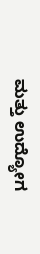ಮತ್ತು ಉದ್ಯೋಗ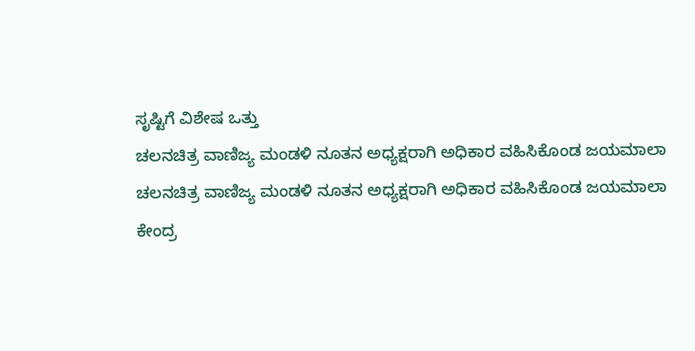ಸೃಷ್ಟಿಗೆ ವಿಶೇಷ ಒತ್ತು
ಚಲನಚಿತ್ರ ವಾಣಿಜ್ಯ ಮಂಡಳಿ ನೂತನ ಅಧ್ಯಕ್ಷರಾಗಿ ಅಧಿಕಾರ ವಹಿಸಿಕೊಂಡ ಜಯಮಾಲಾ
ಚಲನಚಿತ್ರ ವಾಣಿಜ್ಯ ಮಂಡಳಿ ನೂತನ ಅಧ್ಯಕ್ಷರಾಗಿ ಅಧಿಕಾರ ವಹಿಸಿಕೊಂಡ ಜಯಮಾಲಾ
ಕೇಂದ್ರ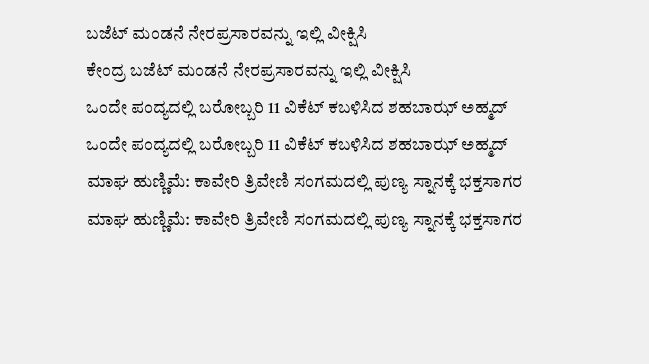ಬಜೆಟ್‌ ಮಂಡನೆ ನೇರಪ್ರಸಾರವನ್ನು ಇಲ್ಲಿ ವೀಕ್ಷಿಸಿ
ಕೇಂದ್ರ ಬಜೆಟ್‌ ಮಂಡನೆ ನೇರಪ್ರಸಾರವನ್ನು ಇಲ್ಲಿ ವೀಕ್ಷಿಸಿ
ಒಂದೇ ಪಂದ್ಯದಲ್ಲಿ ಬರೋಬ್ಬರಿ 11 ವಿಕೆಟ್ ಕಬಳಿಸಿದ ಶಹಬಾಝ್ ಅಹ್ಮದ್
ಒಂದೇ ಪಂದ್ಯದಲ್ಲಿ ಬರೋಬ್ಬರಿ 11 ವಿಕೆಟ್ ಕಬಳಿಸಿದ ಶಹಬಾಝ್ ಅಹ್ಮದ್
ಮಾಘ ಹುಣ್ಣಿಮೆ: ಕಾವೇರಿ ತ್ರಿವೇಣಿ ಸಂಗಮದಲ್ಲಿ ಪುಣ್ಯ ಸ್ನಾನಕ್ಕೆ ಭಕ್ತಸಾಗರ
ಮಾಘ ಹುಣ್ಣಿಮೆ: ಕಾವೇರಿ ತ್ರಿವೇಣಿ ಸಂಗಮದಲ್ಲಿ ಪುಣ್ಯ ಸ್ನಾನಕ್ಕೆ ಭಕ್ತಸಾಗರ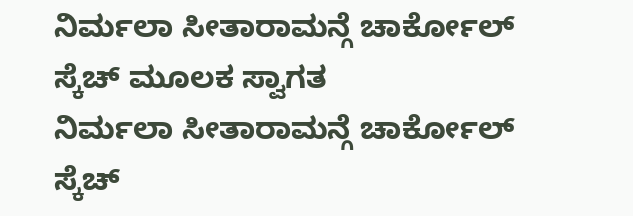ನಿರ್ಮಲಾ ಸೀತಾರಾಮನ್ಗೆ ಚಾರ್ಕೋಲ್ ಸ್ಕೆಚ್ ಮೂಲಕ ಸ್ವಾಗತ
ನಿರ್ಮಲಾ ಸೀತಾರಾಮನ್ಗೆ ಚಾರ್ಕೋಲ್ ಸ್ಕೆಚ್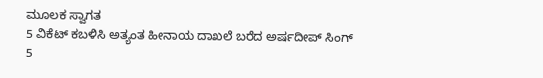ಮೂಲಕ ಸ್ವಾಗತ
5 ವಿಕೆಟ್ ಕಬಳಿಸಿ ಅತ್ಯಂತ ಹೀನಾಯ ದಾಖಲೆ ಬರೆದ ಅರ್ಷದೀಪ್ ಸಿಂಗ್
5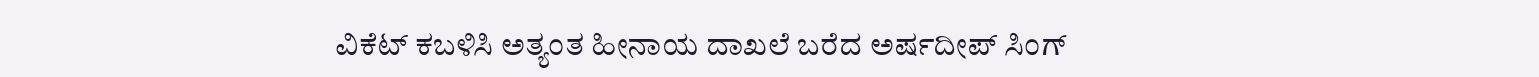ವಿಕೆಟ್ ಕಬಳಿಸಿ ಅತ್ಯಂತ ಹೀನಾಯ ದಾಖಲೆ ಬರೆದ ಅರ್ಷದೀಪ್ ಸಿಂಗ್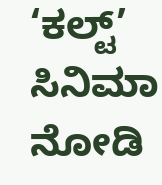‘ಕಲ್ಟ್’ ಸಿನಿಮಾ ನೋಡಿ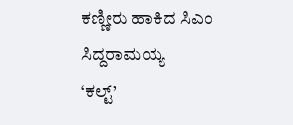ಕಣ್ಣೀರು ಹಾಕಿದ ಸಿಎಂ ಸಿದ್ದರಾಮಯ್ಯ
‘ಕಲ್ಟ್’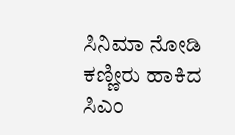ಸಿನಿಮಾ ನೋಡಿ ಕಣ್ಣೀರು ಹಾಕಿದ ಸಿಎಂ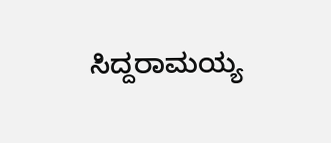ಸಿದ್ದರಾಮಯ್ಯ